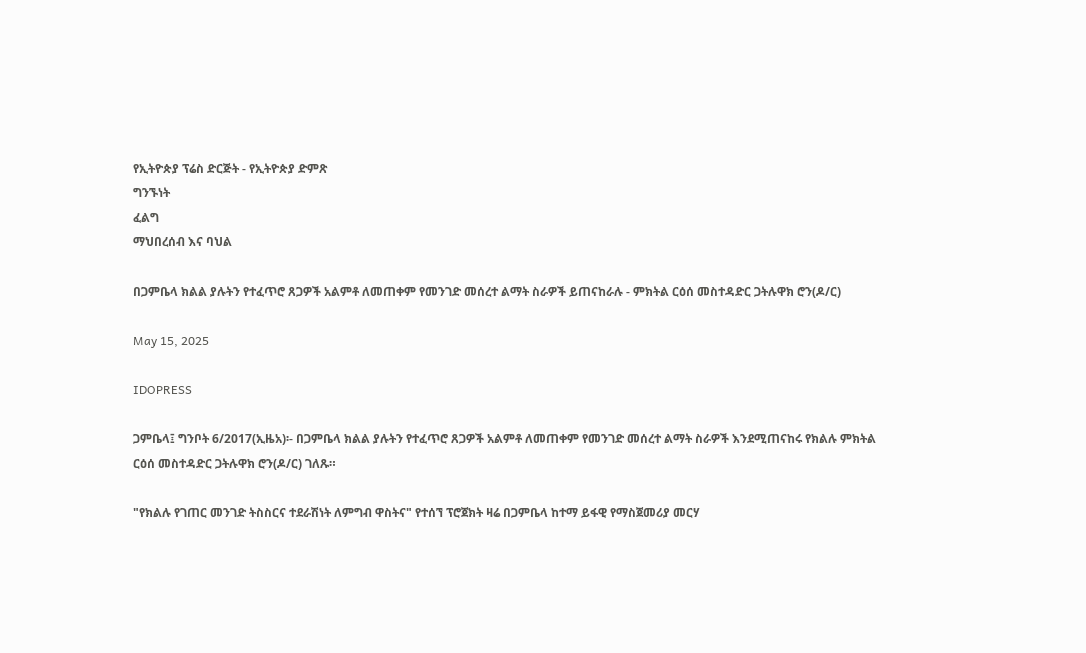የኢትዮጵያ ፕሬስ ድርጅት - የኢትዮጵያ ድምጽ
ግንኙነት
ፈልግ
ማህበረሰብ እና ባህል

በጋምቤላ ክልል ያሉትን የተፈጥሮ ጸጋዎች አልምቶ ለመጠቀም የመንገድ መሰረተ ልማት ስራዎች ይጠናከራሉ - ምክትል ርዕሰ መስተዳድር ጋትሉዋክ ሮን(ዶ/ር)

May 15, 2025

IDOPRESS

ጋምቤላ፤ ግንቦት 6/2017(ኢዜአ)፡- በጋምቤላ ክልል ያሉትን የተፈጥሮ ጸጋዎች አልምቶ ለመጠቀም የመንገድ መሰረተ ልማት ስራዎች እንደሚጠናከሩ የክልሉ ምክትል ርዕሰ መስተዳድር ጋትሉዋክ ሮን(ዶ/ር) ገለጹ።

"የክልሉ የገጠር መንገድ ትስስርና ተደራሽነት ለምግብ ዋስትና" የተሰኘ ፕሮጀክት ዛሬ በጋምቤላ ከተማ ይፋዊ የማስጀመሪያ መርሃ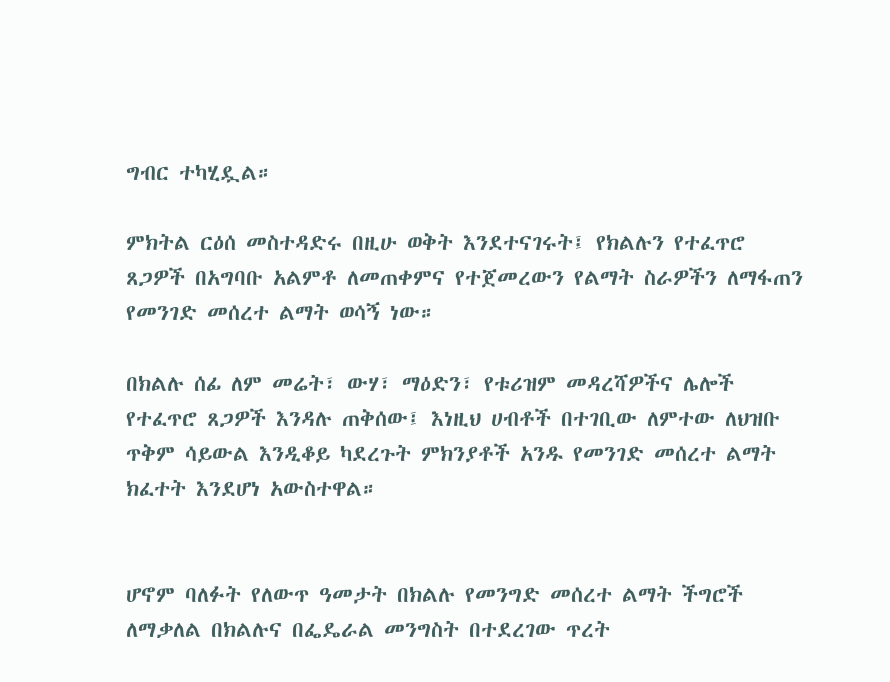ግብር ተካሂዷል።

ምክትል ርዕሰ መስተዳድሩ በዚሁ ወቅት እንደተናገሩት፤ የክልሉን የተፈጥሮ ጸጋዎች በአግባቡ አልምቶ ለመጠቀምና የተጀመረውን የልማት ስራዎችን ለማፋጠን የመንገድ መሰረተ ልማት ወሳኝ ነው።

በክልሉ ሰፊ ለም መሬት፣ ውሃ፣ ማዕድን፣ የቱሪዝም መዳረሻዎችና ሌሎች የተፈጥሮ ጸጋዎች እንዳሉ ጠቅሰው፤ እነዚህ ሀብቶች በተገቢው ለምተው ለህዝቡ ጥቅም ሳይውል እንዲቆይ ካደረጉት ምክንያቶች አንዱ የመንገድ መሰረተ ልማት ክፈተት እንደሆነ አውስተዋል።


ሆኖም ባለፉት የለውጥ ዓመታት በክልሉ የመንግድ መሰረተ ልማት ችግሮች ለማቃለል በክልሉና በፌዴራል መንግስት በተደረገው ጥረት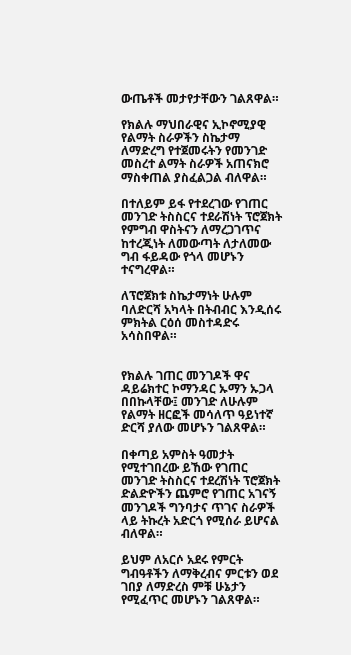ውጤቶች መታየታቸውን ገልጸዋል።

የክልሉ ማህበራዊና ኢኮኖሚያዊ የልማት ስራዎችን ስኬታማ ለማድረግ የተጀመሩትን የመንገድ መስረተ ልማት ስራዎች አጠናክሮ ማስቀጠል ያስፈልጋል ብለዋል።

በተለይም ይፋ የተደረገው የገጠር መንገድ ትስስርና ተደራሽነት ፕሮጀክት የምግብ ዋስትናን ለማረጋገጥና ከተረጂነት ለመውጣት ለታለመው ግብ ፋይዳው የጎላ መሆኑን ተናግረዋል።

ለፕሮጀክቱ ስኬታማነት ሁሉም ባለድርሻ አካላት በትብብር እንዲሰሩ ምክትል ርዕሰ መስተዳድሩ አሳስበዋል።


የክልሉ ገጠር መንገዶች ዋና ዳይሬክተር ኮማንዳር ኡማን ኡጋላ በበኩላቸው፤ መንገድ ለሁሉም የልማት ዘርፎች መሳለጥ ዓይነተኛ ድርሻ ያለው መሆኑን ገልጸዋል።

በቀጣይ አምስት ዓመታት የሚተገበረው ይኸው የገጠር መንገድ ትስስርና ተደረሽነት ፕሮጀክት ድልድዮችን ጨምሮ የገጠር አገናኝ መንገዶች ግንባታና ጥገና ስራዎች ላይ ትኩረት አድርጎ የሚሰራ ይሆናል ብለዋል።

ይህም ለአርሶ አደሩ የምርት ግብዓቶችን ለማቅረብና ምርቱን ወደ ገበያ ለማድረስ ምቹ ሁኔታን የሚፈጥር መሆኑን ገልጸዋል።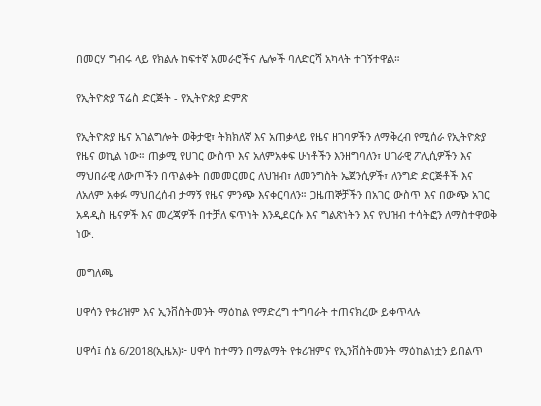በመርሃ ግብሩ ላይ የክልሉ ከፍተኛ አመራሮችና ሌሎች ባለድርሻ አካላት ተገኝተዋል።

የኢትዮጵያ ፕሬስ ድርጅት - የኢትዮጵያ ድምጽ

የኢትዮጵያ ዜና አገልግሎት ወቅታዊ፣ ትክክለኛ እና አጠቃላይ የዜና ዘገባዎችን ለማቅረብ የሚሰራ የኢትዮጵያ የዜና ወኪል ነው። ጠቃሚ የሀገር ውስጥ እና አለምአቀፍ ሁነቶችን እንዘግባለን፣ ሀገራዊ ፖሊሲዎችን እና ማህበራዊ ለውጦችን በጥልቀት በመመርመር ለህዝብ፣ ለመንግስት ኤጀንሲዎች፣ ለንግድ ድርጅቶች እና ለአለም አቀፉ ማህበረሰብ ታማኝ የዜና ምንጭ እናቀርባለን። ጋዜጠኞቻችን በአገር ውስጥ እና በውጭ አገር አዳዲስ ዜናዎች እና መረጃዎች በተቻለ ፍጥነት እንዲደርሱ እና ግልጽነትን እና የህዝብ ተሳትፎን ለማስተዋወቅ ነው.

መግለጫ

ሀዋሳን የቱሪዝም እና ኢንቨስትመንት ማዕከል የማድረግ ተግባራት ተጠናክረው ይቀጥላሉ

ሀዋሳ፤ ሰኔ 6/2018(ኢዜአ)፦ ሀዋሳ ከተማን በማልማት የቱሪዝምና የኢንቨስትመንት ማዕከልነቷን ይበልጥ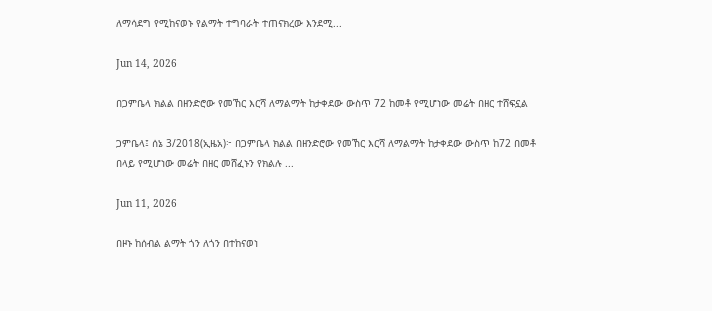ለማሳደግ የሚከናወኑ የልማት ተግባራት ተጠናክረው እንደሚ...

Jun 14, 2026

በጋምቤላ ክልል በዘንድሮው የመኸር እርሻ ለማልማት ከታቀደው ውስጥ 72 ከመቶ የሚሆነው መሬት በዘር ተሸፍኗል

ጋምቤላ፤ ሰኔ 3/2018(ኢዜአ)፦ በጋምቤላ ክልል በዘንድሮው የመኸር እርሻ ለማልማት ከታቀደው ውስጥ ከ72 በመቶ በላይ የሚሆነው መሬት በዘር መሸፈኑን የክልሉ ...

Jun 11, 2026

በዞኑ ከሰብል ልማት ጎን ለጎን በተከናወነ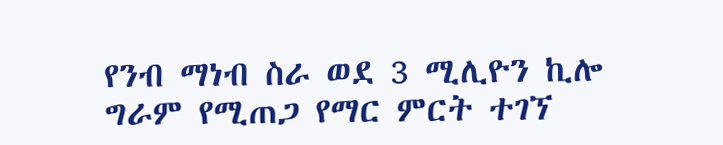የንብ ማነብ ስራ ወደ 3 ሚሊዮን ኪሎ ግራም የሚጠጋ የማር ምርት ተገኘ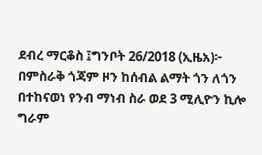ደብረ ማርቆስ ፤ግንቦት 26/2018 (ኢዜአ)፦ በምስራቅ ጎጃም ዞን ከሰብል ልማት ጎን ለጎን በተከናወነ የንብ ማነብ ስራ ወደ 3 ሚሊዮን ኪሎ ግራም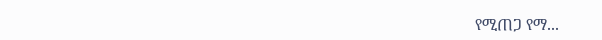የሚጠጋ የማ...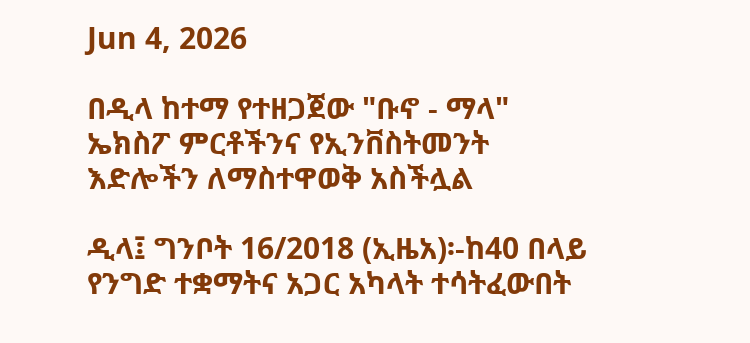Jun 4, 2026

በዲላ ከተማ የተዘጋጀው "ቡኖ - ማላ" ኤክስፖ ምርቶችንና የኢንቨስትመንት እድሎችን ለማስተዋወቅ አስችሏል

ዲላ፤ ግንቦት 16/2018 (ኢዜአ)፡-ከ40 በላይ የንግድ ተቋማትና አጋር አካላት ተሳትፈውበት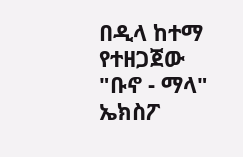በዲላ ከተማ የተዘጋጀው "ቡኖ - ማላ" ኤክስፖ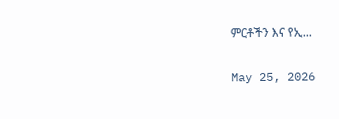ምርቶችን እና የኢ...

May 25, 2026